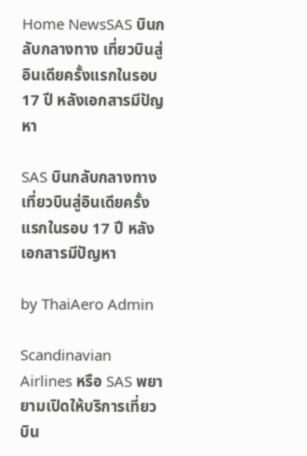Home NewsSAS บินกลับกลางทาง เที่ยวบินสู่อินเดียครั้งแรกในรอบ 17 ปี หลังเอกสารมีปัญหา

SAS บินกลับกลางทาง เที่ยวบินสู่อินเดียครั้งแรกในรอบ 17 ปี หลังเอกสารมีปัญหา

by ThaiAero Admin

Scandinavian Airlines หรือ SAS พยายามเปิดให้บริการเที่ยวบิน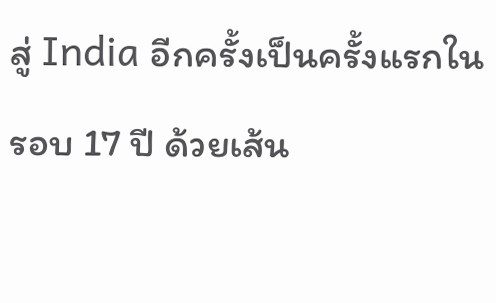สู่ India อีกครั้งเป็นครั้งแรกในรอบ 17 ปี ด้วยเส้น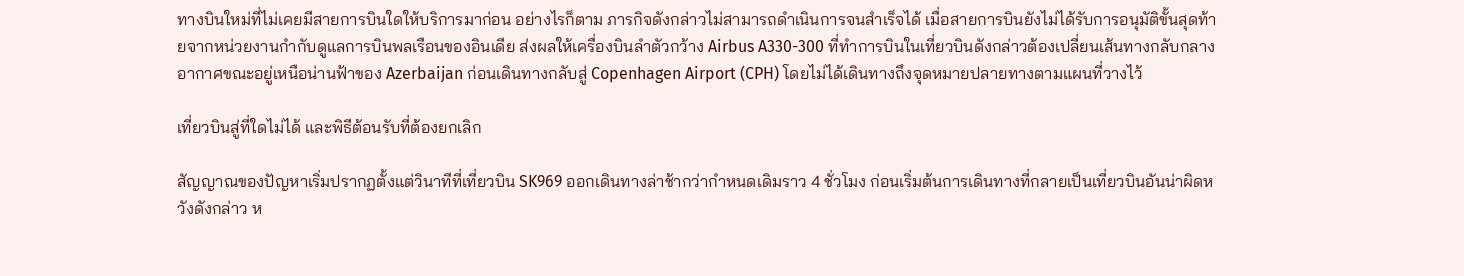ทางบินใหม่ที่ไม่เคยมีสายการบินใดให้บริการมาก่อน อย่างไรก็ตาม ภารกิจดังกล่าวไม่สามารถดำเนินการจนสำเร็จได้ เมื่อสายการบินยังไม่ได้รับการอนุมัติขั้นสุดท้ายจากหน่วยงานกำกับดูแลการบินพลเรือนของอินเดีย ส่งผลให้เครื่องบินลำตัวกว้าง Airbus A330-300 ที่ทำการบินในเที่ยวบินดังกล่าวต้องเปลี่ยนเส้นทางกลับกลางอากาศขณะอยู่เหนือน่านฟ้าของ Azerbaijan ก่อนเดินทางกลับสู่ Copenhagen Airport (CPH) โดยไม่ได้เดินทางถึงจุดหมายปลายทางตามแผนที่วางไว้

เที่ยวบินสู่ที่ใดไม่ได้ และพิธีต้อนรับที่ต้องยกเลิก

สัญญาณของปัญหาเริ่มปรากฏตั้งแต่วินาทีที่เที่ยวบิน SK969 ออกเดินทางล่าช้ากว่ากำหนดเดิมราว 4 ชั่วโมง ก่อนเริ่มต้นการเดินทางที่กลายเป็นเที่ยวบินอันน่าผิดหวังดังกล่าว ห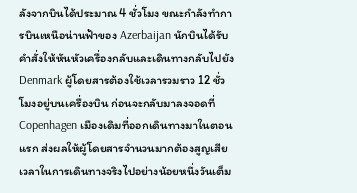ลังจากบินได้ประมาณ 4 ชั่วโมง ขณะกำลังทำการบินเหนือน่านฟ้าของ Azerbaijan นักบินได้รับคำสั่งให้หันหัวเครื่องกลับและเดินทางกลับไปยัง Denmark ผู้โดยสารต้องใช้เวลารวมราว 12 ชั่วโมงอยู่บนเครื่องบิน ก่อนจะกลับมาลงจอดที่ Copenhagen เมืองเดิมที่ออกเดินทางมาในตอนแรก ส่งผลให้ผู้โดยสารจำนวนมากต้องสูญเสียเวลาในการเดินทางจริงไปอย่างน้อยหนึ่งวันเต็ม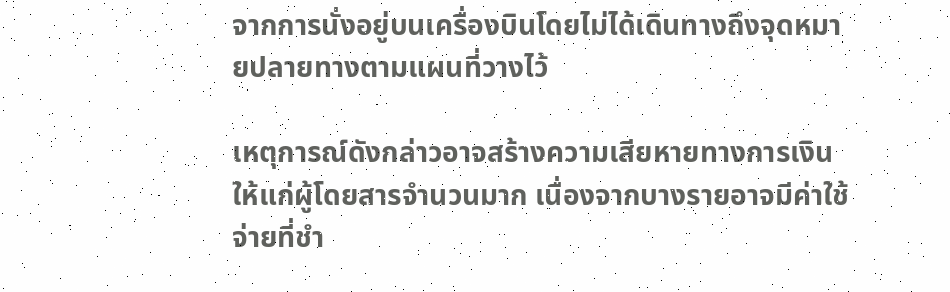จากการนั่งอยู่บนเครื่องบินโดยไม่ได้เดินทางถึงจุดหมายปลายทางตามแผนที่วางไว้

เหตุการณ์ดังกล่าวอาจสร้างความเสียหายทางการเงินให้แก่ผู้โดยสารจำนวนมาก เนื่องจากบางรายอาจมีค่าใช้จ่ายที่ชำ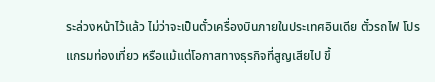ระล่วงหน้าไว้แล้ว ไม่ว่าจะเป็นตั๋วเครื่องบินภายในประเทศอินเดีย ตั๋วรถไฟ โปรแกรมท่องเที่ยว หรือแม้แต่โอกาสทางธุรกิจที่สูญเสียไป ขึ้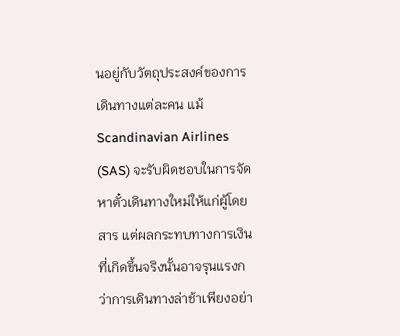นอยู่กับวัตถุประสงค์ของการเดินทางแต่ละคน แม้ Scandinavian Airlines (SAS) จะรับผิดชอบในการจัดหาตั๋วเดินทางใหม่ให้แก่ผู้โดยสาร แต่ผลกระทบทางการเงินที่เกิดขึ้นจริงนั้นอาจรุนแรงกว่าการเดินทางล่าช้าเพียงอย่า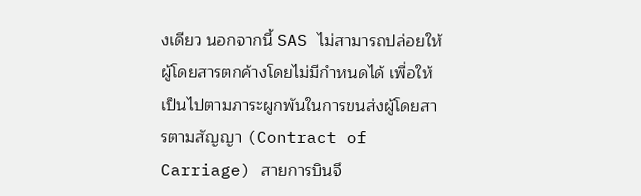งเดียว นอกจากนี้ SAS ไม่สามารถปล่อยให้ผู้โดยสารตกค้างโดยไม่มีกำหนดได้ เพื่อให้เป็นไปตามภาระผูกพันในการขนส่งผู้โดยสารตามสัญญา (Contract of Carriage) สายการบินจึ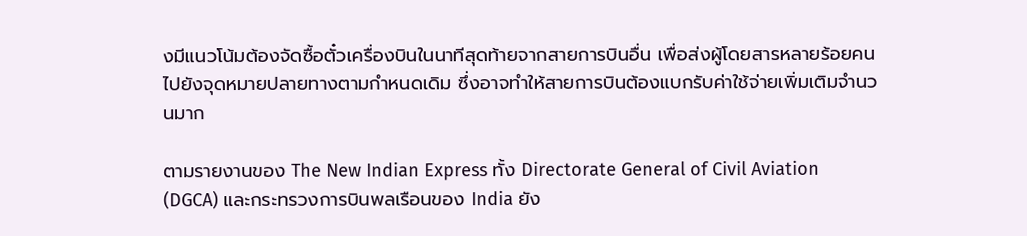งมีแนวโน้มต้องจัดซื้อตั๋วเครื่องบินในนาทีสุดท้ายจากสายการบินอื่น เพื่อส่งผู้โดยสารหลายร้อยคนไปยังจุดหมายปลายทางตามกำหนดเดิม ซึ่งอาจทำให้สายการบินต้องแบกรับค่าใช้จ่ายเพิ่มเติมจำนวนมาก

ตามรายงานของ The New Indian Express ทั้ง Directorate General of Civil Aviation (DGCA) และกระทรวงการบินพลเรือนของ India ยัง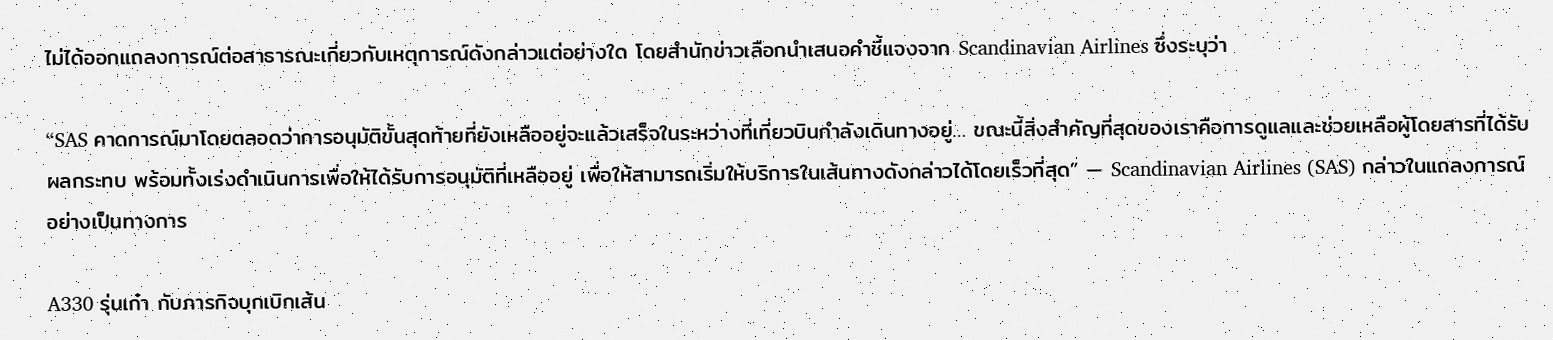ไม่ได้ออกแถลงการณ์ต่อสาธารณะเกี่ยวกับเหตุการณ์ดังกล่าวแต่อย่างใด โดยสำนักข่าวเลือกนำเสนอคำชี้แจงจาก Scandinavian Airlines ซึ่งระบุว่า

“SAS คาดการณ์มาโดยตลอดว่าการอนุมัติขั้นสุดท้ายที่ยังเหลืออยู่จะแล้วเสร็จในระหว่างที่เที่ยวบินกำลังเดินทางอยู่… ขณะนี้สิ่งสำคัญที่สุดของเราคือการดูแลและช่วยเหลือผู้โดยสารที่ได้รับผลกระทบ พร้อมทั้งเร่งดำเนินการเพื่อให้ได้รับการอนุมัติที่เหลืออยู่ เพื่อให้สามารถเริ่มให้บริการในเส้นทางดังกล่าวได้โดยเร็วที่สุด” — Scandinavian Airlines (SAS) กล่าวในแถลงการณ์อย่างเป็นทางการ

A330 รุ่นเก๋า กับภารกิจบุกเบิกเส้น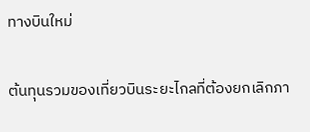ทางบินใหม่

ต้นทุนรวมของเที่ยวบินระยะไกลที่ต้องยกเลิกภา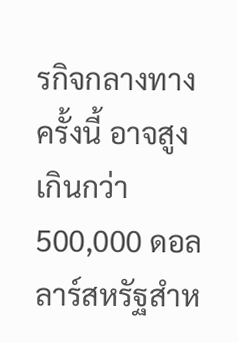รกิจกลางทางครั้งนี้ อาจสูงเกินกว่า 500,000 ดอลลาร์สหรัฐสำห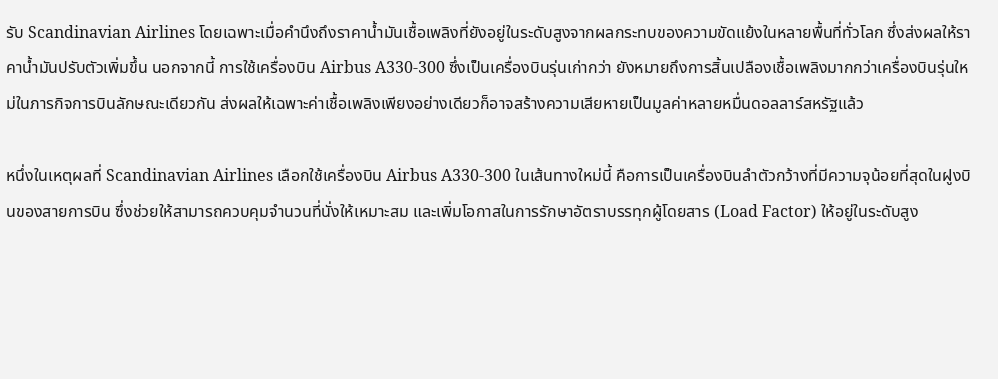รับ Scandinavian Airlines โดยเฉพาะเมื่อคำนึงถึงราคาน้ำมันเชื้อเพลิงที่ยังอยู่ในระดับสูงจากผลกระทบของความขัดแย้งในหลายพื้นที่ทั่วโลก ซึ่งส่งผลให้ราคาน้ำมันปรับตัวเพิ่มขึ้น นอกจากนี้ การใช้เครื่องบิน Airbus A330-300 ซึ่งเป็นเครื่องบินรุ่นเก่ากว่า ยังหมายถึงการสิ้นเปลืองเชื้อเพลิงมากกว่าเครื่องบินรุ่นใหม่ในภารกิจการบินลักษณะเดียวกัน ส่งผลให้เฉพาะค่าเชื้อเพลิงเพียงอย่างเดียวก็อาจสร้างความเสียหายเป็นมูลค่าหลายหมื่นดอลลาร์สหรัฐแล้ว

หนึ่งในเหตุผลที่ Scandinavian Airlines เลือกใช้เครื่องบิน Airbus A330-300 ในเส้นทางใหม่นี้ คือการเป็นเครื่องบินลำตัวกว้างที่มีความจุน้อยที่สุดในฝูงบินของสายการบิน ซึ่งช่วยให้สามารถควบคุมจำนวนที่นั่งให้เหมาะสม และเพิ่มโอกาสในการรักษาอัตราบรรทุกผู้โดยสาร (Load Factor) ให้อยู่ในระดับสูง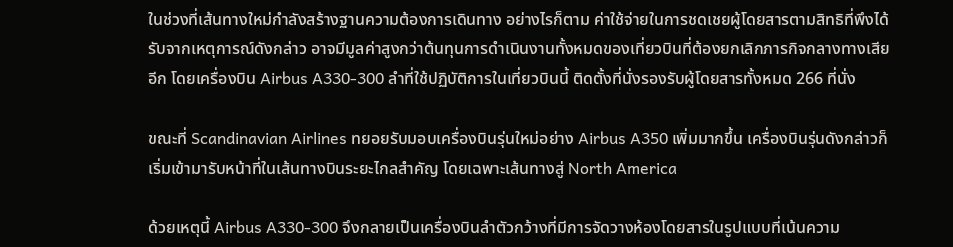ในช่วงที่เส้นทางใหม่กำลังสร้างฐานความต้องการเดินทาง อย่างไรก็ตาม ค่าใช้จ่ายในการชดเชยผู้โดยสารตามสิทธิที่พึงได้รับจากเหตุการณ์ดังกล่าว อาจมีมูลค่าสูงกว่าต้นทุนการดำเนินงานทั้งหมดของเที่ยวบินที่ต้องยกเลิกภารกิจกลางทางเสียอีก โดยเครื่องบิน Airbus A330-300 ลำที่ใช้ปฏิบัติการในเที่ยวบินนี้ ติดตั้งที่นั่งรองรับผู้โดยสารทั้งหมด 266 ที่นั่ง

ขณะที่ Scandinavian Airlines ทยอยรับมอบเครื่องบินรุ่นใหม่อย่าง Airbus A350 เพิ่มมากขึ้น เครื่องบินรุ่นดังกล่าวก็เริ่มเข้ามารับหน้าที่ในเส้นทางบินระยะไกลสำคัญ โดยเฉพาะเส้นทางสู่ North America

ด้วยเหตุนี้ Airbus A330-300 จึงกลายเป็นเครื่องบินลำตัวกว้างที่มีการจัดวางห้องโดยสารในรูปแบบที่เน้นความ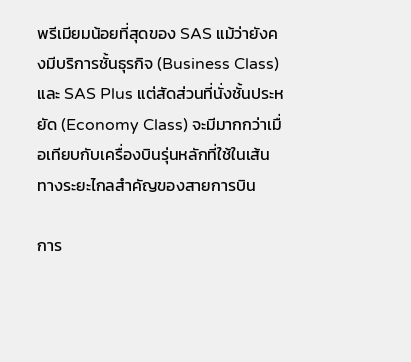พรีเมียมน้อยที่สุดของ SAS แม้ว่ายังคงมีบริการชั้นธุรกิจ (Business Class) และ SAS Plus แต่สัดส่วนที่นั่งชั้นประหยัด (Economy Class) จะมีมากกว่าเมื่อเทียบกับเครื่องบินรุ่นหลักที่ใช้ในเส้นทางระยะไกลสำคัญของสายการบิน

การ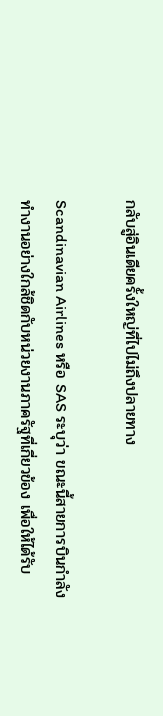กลับสู่อินเดียครั้งใหญ่ที่ไปไม่ถึงปลายทาง

Scandinavian Airlines หรือ SAS ระบุว่า ขณะนี้สายการบินกำลังทำงานอย่างใกล้ชิดกับหน่วยงานภาครัฐที่เกี่ยวข้อง เพื่อให้ได้รับ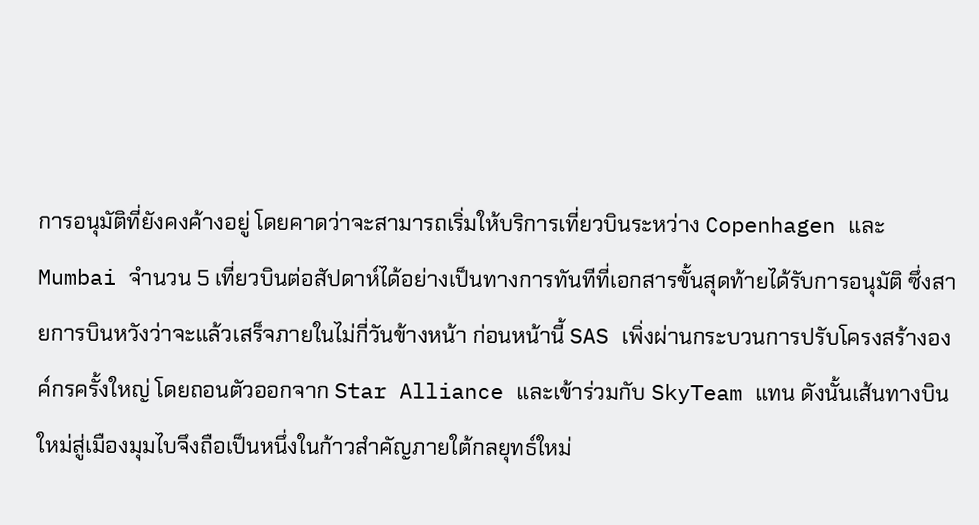การอนุมัติที่ยังคงค้างอยู่ โดยคาดว่าจะสามารถเริ่มให้บริการเที่ยวบินระหว่าง Copenhagen และ Mumbai จำนวน 5 เที่ยวบินต่อสัปดาห์ได้อย่างเป็นทางการทันทีที่เอกสารขั้นสุดท้ายได้รับการอนุมัติ ซึ่งสายการบินหวังว่าจะแล้วเสร็จภายในไม่กี่วันข้างหน้า ก่อนหน้านี้ SAS เพิ่งผ่านกระบวนการปรับโครงสร้างองค์กรครั้งใหญ่ โดยถอนตัวออกจาก Star Alliance และเข้าร่วมกับ SkyTeam แทน ดังนั้นเส้นทางบินใหม่สู่เมืองมุมไบจึงถือเป็นหนึ่งในก้าวสำคัญภายใต้กลยุทธ์ใหม่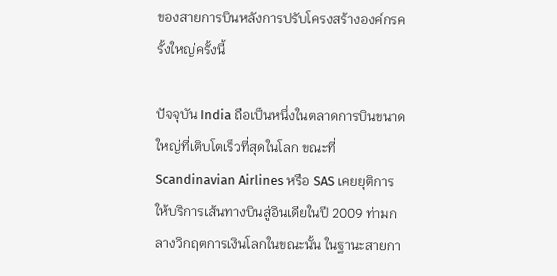ของสายการบินหลังการปรับโครงสร้างองค์กรครั้งใหญ่ครั้งนี้

ปัจจุบัน India ถือเป็นหนึ่งในตลาดการบินขนาดใหญ่ที่เติบโตเร็วที่สุดในโลก ขณะที่ Scandinavian Airlines หรือ SAS เคยยุติการให้บริการเส้นทางบินสู่อินเดียในปี 2009 ท่ามกลางวิกฤตการเงินโลกในขณะนั้น ในฐานะสายกา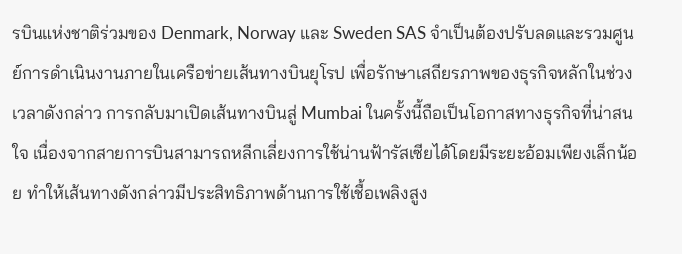รบินแห่งชาติร่วมของ Denmark, Norway และ Sweden SAS จำเป็นต้องปรับลดและรวมศูนย์การดำเนินงานภายในเครือข่ายเส้นทางบินยุโรป เพื่อรักษาเสถียรภาพของธุรกิจหลักในช่วงเวลาดังกล่าว การกลับมาเปิดเส้นทางบินสู่ Mumbai ในครั้งนี้ถือเป็นโอกาสทางธุรกิจที่น่าสนใจ เนื่องจากสายการบินสามารถหลีกเลี่ยงการใช้น่านฟ้ารัสเซียได้โดยมีระยะอ้อมเพียงเล็กน้อย ทำให้เส้นทางดังกล่าวมีประสิทธิภาพด้านการใช้เชื้อเพลิงสูง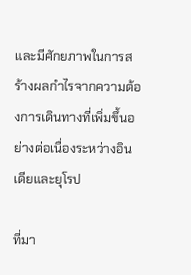และมีศักยภาพในการสร้างผลกำไรจากความต้องการเดินทางที่เพิ่มขึ้นอย่างต่อเนื่องระหว่างอินเดียและยุโรป

ที่มา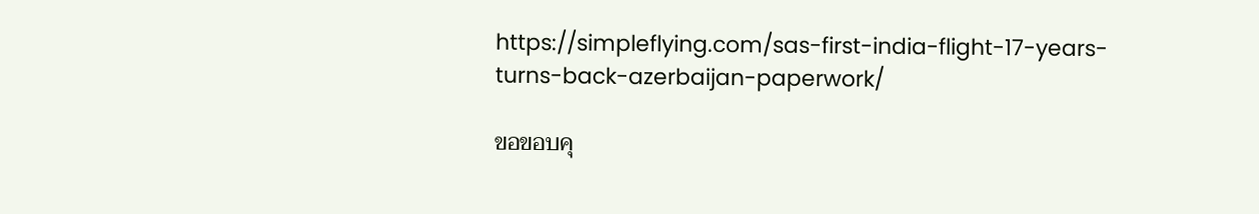https://simpleflying.com/sas-first-india-flight-17-years-turns-back-azerbaijan-paperwork/

ขอขอบคุ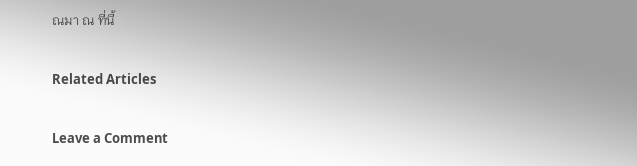ณมา ณ ที่นี้

Related Articles

Leave a Comment